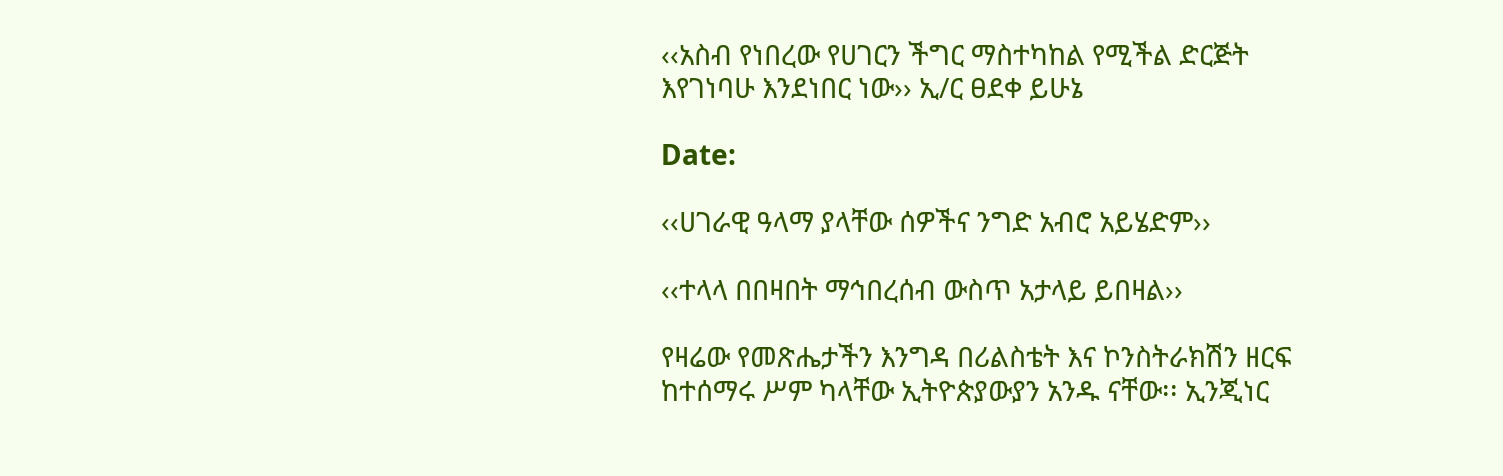‹‹አስብ የነበረው የሀገርን ችግር ማስተካከል የሚችል ድርጅት እየገነባሁ እንደነበር ነው›› ኢ/ር ፀደቀ ይሁኔ

Date:

‹‹ሀገራዊ ዓላማ ያላቸው ሰዎችና ንግድ አብሮ አይሄድም››

‹‹ተላላ በበዛበት ማኅበረሰብ ውስጥ አታላይ ይበዛል››

የዛሬው የመጽሔታችን እንግዳ በሪልስቴት እና ኮንስትራክሽን ዘርፍ ከተሰማሩ ሥም ካላቸው ኢትዮጵያውያን አንዱ ናቸው፡፡ ኢንጂነር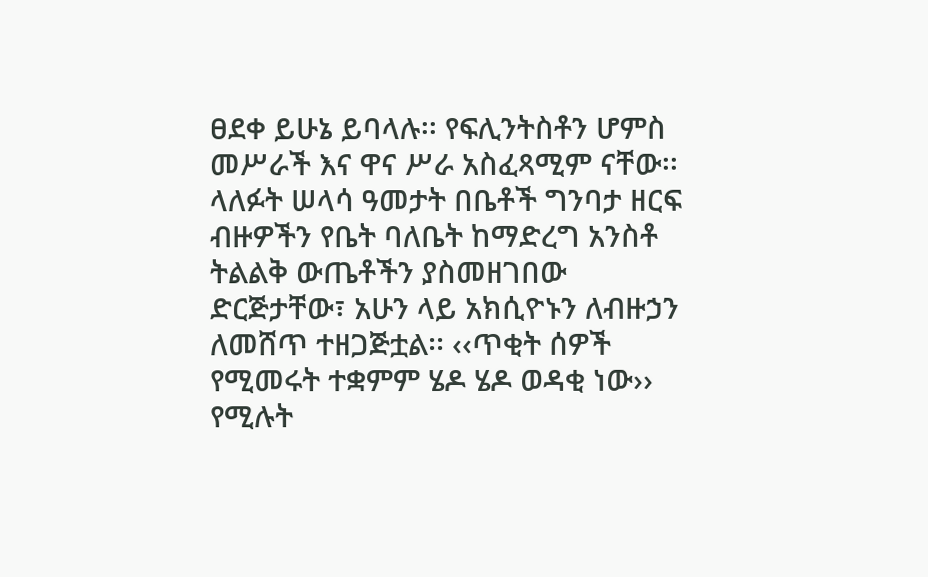ፀደቀ ይሁኔ ይባላሉ፡፡ የፍሊንትስቶን ሆምስ መሥራች እና ዋና ሥራ አስፈጻሚም ናቸው፡፡ ላለፉት ሠላሳ ዓመታት በቤቶች ግንባታ ዘርፍ ብዙዎችን የቤት ባለቤት ከማድረግ አንስቶ ትልልቅ ውጤቶችን ያስመዘገበው ድርጅታቸው፣ አሁን ላይ አክሲዮኑን ለብዙኃን ለመሸጥ ተዘጋጅቷል፡፡ ‹‹ጥቂት ሰዎች የሚመሩት ተቋምም ሄዶ ሄዶ ወዳቂ ነው›› የሚሉት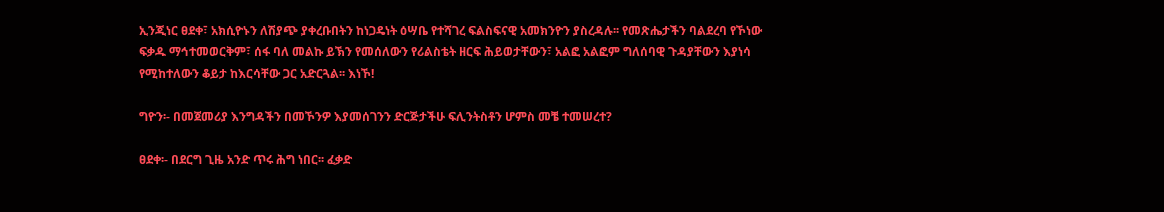ኢንጂነር ፀደቀ፣ አክሲዮኑን ለሽያጭ ያቀረቡበትን ከነጋዴነት ዕሣቤ የተሻገረ ፍልስፍናዊ አመክንዮን ያስረዳሉ፡፡ የመጽሔታችን ባልደረባ የኾነው ፍቃዱ ማኅተመወርቅም፣ ሰፋ ባለ መልኩ ይኽን የመሰለውን የሪልስቴት ዘርፍ ሕይወታቸውን፣ አልፎ አልፎም ግለሰባዊ ጉዳያቸውን እያነሳ የሚከተለውን ቆይታ ከእርሳቸው ጋር አድርጓል፡፡ እነኾ!

ግዮን፡- በመጀመሪያ እንግዳችን በመኾንዎ እያመሰገንን ድርጅታችሁ ፍሊንትስቶን ሆምስ መቼ ተመሠረተ?

ፀደቀ፡- በደርግ ጊዜ አንድ ጥሩ ሕግ ነበር፡፡ ፈቃድ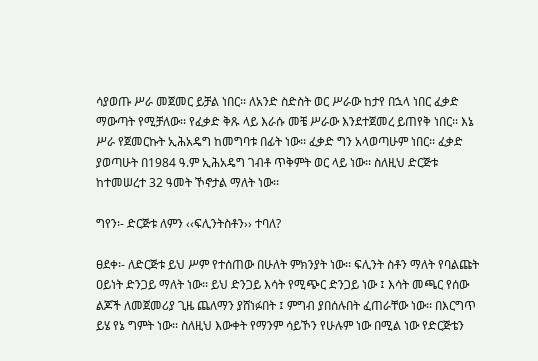ሳያወጡ ሥራ መጀመር ይቻል ነበር፡፡ ለአንድ ስድስት ወር ሥራው ከታየ በኋላ ነበር ፈቃድ ማውጣት የሚቻለው፡፡ የፈቃድ ቅጹ ላይ እራሱ መቼ ሥራው እንደተጀመረ ይጠየቅ ነበር፡፡ እኔ ሥራ የጀመርኩት ኢሕአዴግ ከመግባቱ በፊት ነው፡፡ ፈቃድ ግን አላወጣሁም ነበር፡፡ ፈቃድ ያወጣሁት በ1984 ዓ.ም ኢሕአዴግ ገብቶ ጥቅምት ወር ላይ ነው፡፡ ስለዚህ ድርጅቱ ከተመሠረተ 32 ዓመት ኾኖታል ማለት ነው፡፡

ግየን፡- ድርጅቱ ለምን ‹‹ፍሊንትስቶን›› ተባለ?

ፀደቀ፡- ለድርጅቱ ይህ ሥም የተሰጠው በሁለት ምክንያት ነው፡፡ ፍሊንት ስቶን ማለት የባልጩት ዐይነት ድንጋይ ማለት ነው፡፡ ይህ ድንጋይ እሳት የሚጭር ድንጋይ ነው ፤ እሳት መጫር የሰው ልጆች ለመጀመሪያ ጊዜ ጨለማን ያሸነፉበት ፤ ምግብ ያበሰሉበት ፈጠራቸው ነው፡፡ በእርግጥ ይሄ የኔ ግምት ነው፡፡ ስለዚህ እውቀት የማንም ሳይኾን የሁሉም ነው በሚል ነው የድርጅቴን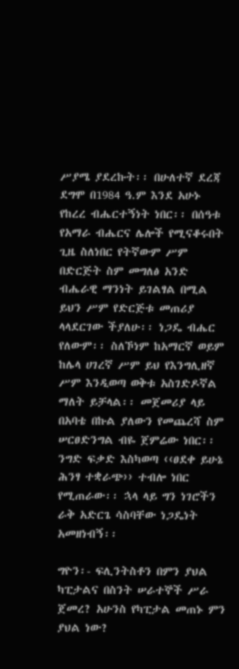ሥያሜ ያደረኩት፡፡ በሁለተኛ ደረጃ ደግሞ በ1984 ዓ.ም እንደ አሁኑ የከረረ ብሔርተኝነት ነበር፡፡ በሰዓቱ የአማራ ብሔርና ሌሎች የሚናቆሩበት ጊዜ ስለነበር የትኛውም ሥም በድርጅት ስም መግለፅ አንድ ብሔራዊ ማንነት ይገልፃል በሚል ይህን ሥም የድርጅቱ መጠሪያ ላላደርገው ችያለሁ፡፡ ነጋዴ ብሔር የለውም፡፡ ስለኾነም ከአማርኛ ወይም ከሌላ ሀገረኛ ሥም ይህ የእንግሊዘኛ ሥም እንዲወጣ ወቅቱ አስገድዶኛል ማለት ይቻላል፡፡ መጀመሪያ ላይ በአባቴ በኩል ያለውን የመጨረሻ ስም ሠርፀድንግል ብዬ ጀምሬው ነበር፡፡ ንግድ ፍቃድ እስካወጣ ‹‹ፀደቀ ይሁኔ ሕንፃ ተቋራጭ›› ተብሎ ነበር የሚጠራው፡፡ ኋላ ላይ ግን ነገሮችን ራቅ አድርጌ ሳስባቸው ነጋዴነት አመዘነብኝ፡፡

ግዮን፡- ፍሊንትስቶን በምን ያህል ካፒታልና በስንት ሠራተኞች ሥራ ጀመረ? አሁንስ የካፒታል መጠኑ ምን ያህል ነው?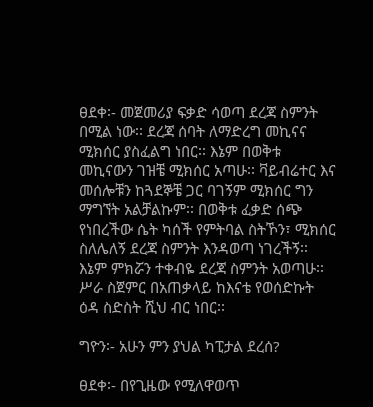ፀደቀ፡- መጀመሪያ ፍቃድ ሳወጣ ደረጃ ስምንት በሚል ነው፡፡ ደረጃ ሰባት ለማድረግ መኪናና ሚክሰር ያስፈልግ ነበር፡፡ እኔም በወቅቱ መኪናውን ገዝቼ ሚክሰር አጣሁ፡፡ ቫይብሬተር እና መሰሎቹን ከጓደኞቼ ጋር ባገኝም ሚክሰር ግን ማግኘት አልቻልኩም፡፡ በወቅቱ ፈቃድ ሰጭ የነበረችው ሴት ካሰች የምትባል ስትኾን፣ ሚክሰር ስለሌለኝ ደረጃ ስምንት እንዳወጣ ነገረችኝ፡፡ እኔም ምክሯን ተቀብዬ ደረጃ ስምንት አወጣሁ፡፡ ሥራ ስጀምር በአጠቃላይ ከእናቴ የወሰድኩት ዕዳ ስድስት ሺህ ብር ነበር፡፡

ግዮን፡- አሁን ምን ያህል ካፒታል ደረሰ?

ፀደቀ፡- በየጊዜው የሚለዋወጥ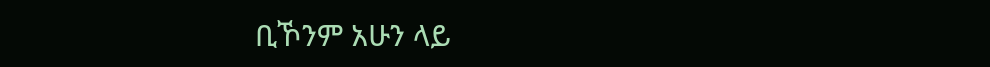ቢኾንም አሁን ላይ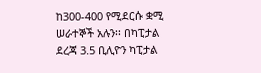ከ300-400 የሚደርሱ ቋሚ ሠራተኞች አሉን፡፡ በካፒታል ደረጃ 3.5 ቢሊዮን ካፒታል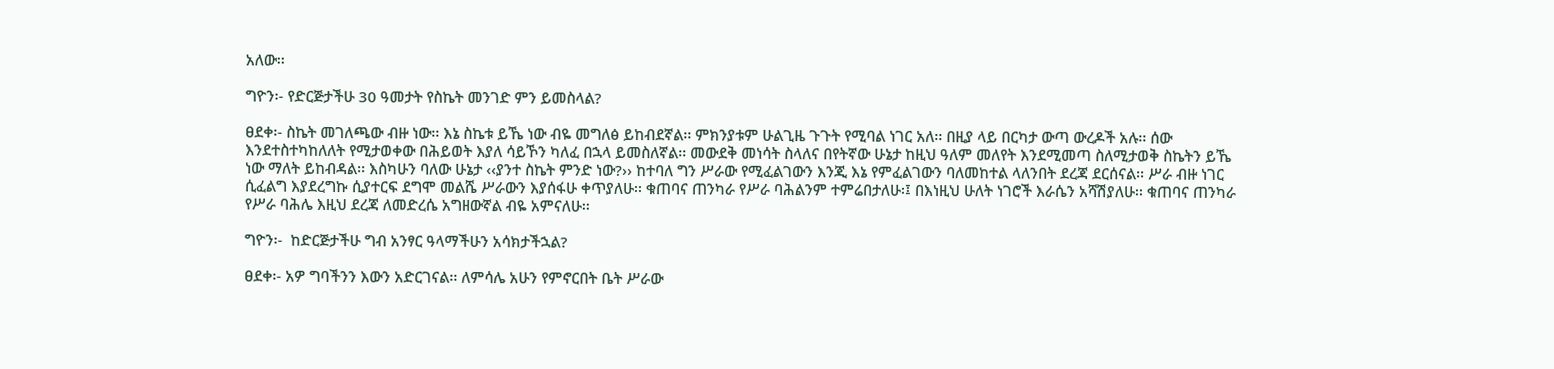አለው፡፡

ግዮን፡- የድርጅታችሁ 30 ዓመታት የስኬት መንገድ ምን ይመስላል?

ፀደቀ፡- ስኬት መገለጫው ብዙ ነው፡፡ እኔ ስኬቱ ይኼ ነው ብዬ መግለፅ ይከብደኛል፡፡ ምክንያቱም ሁልጊዜ ጉጉት የሚባል ነገር አለ፡፡ በዚያ ላይ በርካታ ውጣ ውረዶች አሉ፡፡ ሰው እንደተስተካከለለት የሚታወቀው በሕይወት እያለ ሳይኾን ካለፈ በኋላ ይመስለኛል፡፡ መውደቅ መነሳት ስላለና በየትኛው ሁኔታ ከዚህ ዓለም መለየት እንደሚመጣ ስለሚታወቅ ስኬትን ይኼ ነው ማለት ይከብዳል፡፡ እስካሁን ባለው ሁኔታ ‹‹ያንተ ስኬት ምንድ ነው?›› ከተባለ ግን ሥራው የሚፈልገውን እንጂ እኔ የምፈልገውን ባለመከተል ላለንበት ደረጃ ደርሰናል፡፡ ሥራ ብዙ ነገር ሲፈልግ እያደረግኩ ሲያተርፍ ደግሞ መልሼ ሥራውን እያሰፋሁ ቀጥያለሁ፡፡ ቁጠባና ጠንካራ የሥራ ባሕልንም ተምሬበታለሁ፡፤ በእነዚህ ሁለት ነገሮች እራሴን አሻሽያለሁ፡፡ ቁጠባና ጠንካራ የሥራ ባሕሌ እዚህ ደረጃ ለመድረሴ አግዘውኛል ብዬ አምናለሁ፡፡

ግዮን፡-  ከድርጅታችሁ ግብ አንፃር ዓላማችሁን አሳክታችኋል?

ፀደቀ፡- አዎ ግባችንን እውን አድርገናል፡፡ ለምሳሌ አሁን የምኖርበት ቤት ሥራው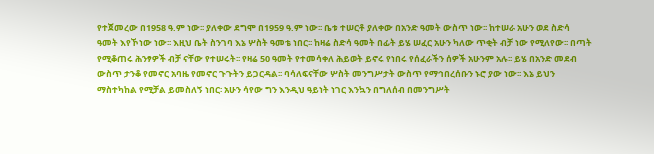የተጀመረው በ1958 ዓ.ም ነው፡፡ ያለቀው ደግሞ በ1959 ዓ.ም ነው፡፡ ቤቱ ተሠርቶ ያለቀው በአንድ ዓመት ውስጥ ነው፡፡ ከተሠራ አሁን ወደ ስድሳ ዓመት እየኾነው ነው፡፡ እዚህ ቤት ስንገባ እኔ ሦስት ዓመቴ ነበር፡፡ ከዛሬ ስድሳ ዓመት በፊት ይሄ ሠፈር አሁን ካለው ጥቂት ብቻ ነው የሚለየው፡፡ በጣት የሚቆጠሩ ሕንፃዎች ብቻ ናቸው የተሠሩት፡፡ የዛሬ 50 ዓመት የተመሳቀለ ሕይወት ይኖሩ የነበሩ የሰፈራችን ሰዎች አሁንም አሉ፡፡ ይሄ በአንድ መደብ ውስጥ ታንቆ የመኖር አባዜ የመኖር ጉጉትን ይጋርዳል፡፡ ባሳለፍናቸው ሦስት መንግሥታት ውስጥ የማኅበረሰቡን ኑሮ ያው ነው፡፡ እኔ ይህን ማስተካከል የሚቻል ይመስለኝ ነበር፡ አሁን ሳየው ግን እንዲህ ዓይነት ነገር እንኳን በግለሰብ በመንግሥት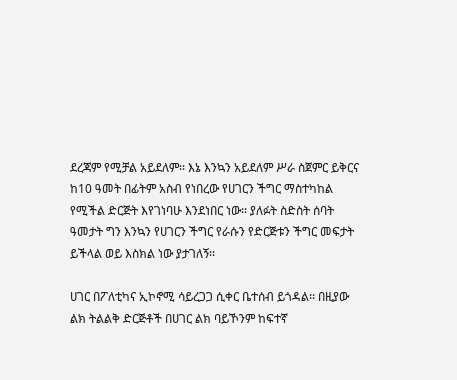ደረጃም የሚቻል አይደለም፡፡ እኔ እንኳን አይደለም ሥራ ስጀምር ይቅርና ከ10 ዓመት በፊትም አስብ የነበረው የሀገርን ችግር ማስተካከል የሚችል ድርጅት እየገነባሁ እንደነበር ነው፡፡ ያለፉት ስድስት ሰባት ዓመታት ግን እንኳን የሀገርን ችግር የራሱን የድርጅቱን ችግር መፍታት ይችላል ወይ እስክል ነው ያታገለኝ፡፡

ሀገር በፖለቲካና ኢኮኖሚ ሳይረጋጋ ሲቀር ቤተሰብ ይጎዳል፡፡ በዚያው ልክ ትልልቅ ድርጅቶች በሀገር ልክ ባይኾንም ከፍተኛ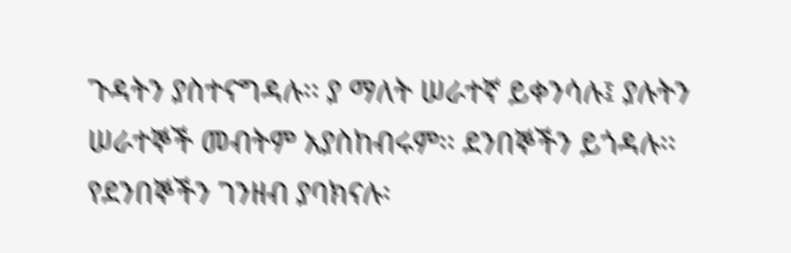ጉዳትን ያስተናግዳሉ፡፡ ያ ማለት ሠራተኛ ይቀንሳሉ፤ ያሉትን ሠራተኞች መብትም አያስከብሩም፡፡ ደንበኞችን ይጎዳሉ፡፡ የደንበኞችን ገንዘብ ያባክናሉ፡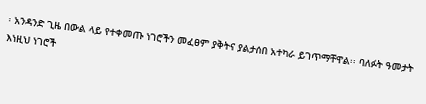፡ አንዳንድ ጊዜ በውል ላይ የተቀመጡ ነገሮችን መፈፀም ያቅትና ያልታሰበ አተካራ ይገጥማቸዋል፡፡ ባለፉት ዓመታት እነዚህ ነገሮች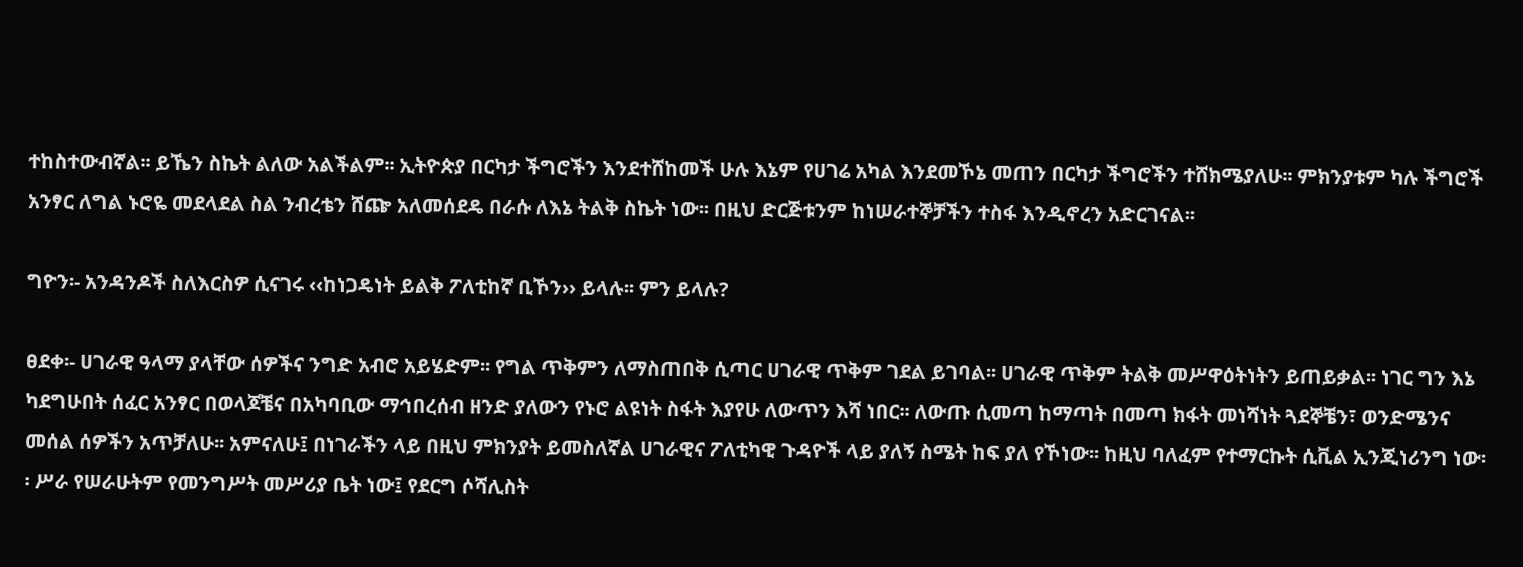ተከስተውብኛል፡፡ ይኼን ስኬት ልለው አልችልም፡፡ ኢትዮጵያ በርካታ ችግሮችን እንደተሸከመች ሁሉ እኔም የሀገሬ አካል እንደመኾኔ መጠን በርካታ ችግሮችን ተሸክሜያለሁ፡፡ ምክንያቱም ካሉ ችግሮች አንፃር ለግል ኑሮዬ መደላደል ስል ንብረቴን ሸጬ አለመሰደዴ በራሱ ለእኔ ትልቅ ስኬት ነው፡፡ በዚህ ድርጅቱንም ከነሠራተኞቻችን ተስፋ እንዲኖረን አድርገናል፡፡

ግዮን፡- አንዳንዶች ስለእርስዎ ሲናገሩ ‹‹ከነጋዴነት ይልቅ ፖለቲከኛ ቢኾን›› ይላሉ፡፡ ምን ይላሉ?

ፀደቀ፡- ሀገራዊ ዓላማ ያላቸው ሰዎችና ንግድ አብሮ አይሄድም፡፡ የግል ጥቅምን ለማስጠበቅ ሲጣር ሀገራዊ ጥቅም ገደል ይገባል፡፡ ሀገራዊ ጥቅም ትልቅ መሥዋዕትነትን ይጠይቃል፡፡ ነገር ግን እኔ ካደግሁበት ሰፈር አንፃር በወላጆቼና በአካባቢው ማኅበረሰብ ዘንድ ያለውን የኑሮ ልዩነት ስፋት እያየሁ ለውጥን እሻ ነበር፡፡ ለውጡ ሲመጣ ከማጣት በመጣ ክፋት መነሻነት ጓደኞቼን፣ ወንድሜንና መሰል ሰዎችን አጥቻለሁ፡፡ አምናለሁ፤ በነገራችን ላይ በዚህ ምክንያት ይመስለኛል ሀገራዊና ፖለቲካዊ ጉዳዮች ላይ ያለኝ ስሜት ከፍ ያለ የኾነው፡፡ ከዚህ ባለፈም የተማርኩት ሲቪል ኢንጂነሪንግ ነው፡፡ ሥራ የሠራሁትም የመንግሥት መሥሪያ ቤት ነው፤ የደርግ ሶሻሊስት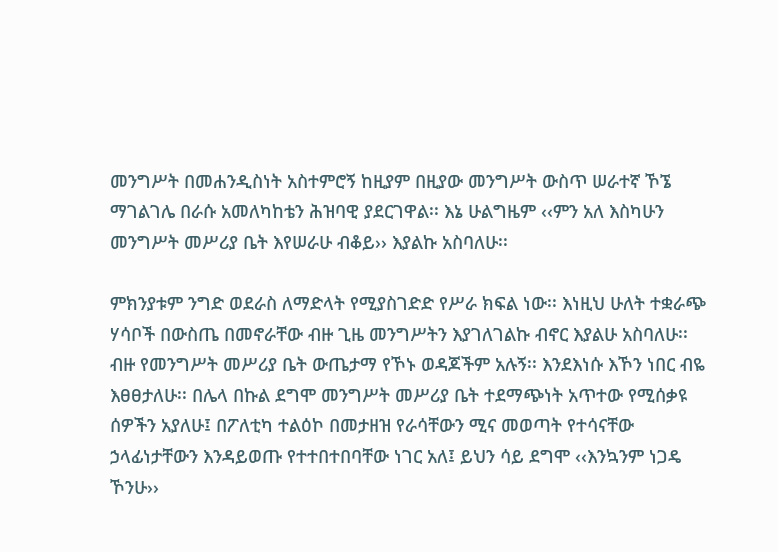መንግሥት በመሐንዲስነት አስተምሮኝ ከዚያም በዚያው መንግሥት ውስጥ ሠራተኛ ኾኜ ማገልገሌ በራሱ አመለካከቴን ሕዝባዊ ያደርገዋል፡፡ እኔ ሁልግዜም ‹‹ምን አለ እስካሁን መንግሥት መሥሪያ ቤት እየሠራሁ ብቆይ›› እያልኩ አስባለሁ፡፡

ምክንያቱም ንግድ ወደራስ ለማድላት የሚያስገድድ የሥራ ክፍል ነው፡፡ እነዚህ ሁለት ተቋራጭ ሃሳቦች በውስጤ በመኖራቸው ብዙ ጊዜ መንግሥትን እያገለገልኩ ብኖር እያልሁ አስባለሁ፡፡ ብዙ የመንግሥት መሥሪያ ቤት ውጤታማ የኾኑ ወዳጆችም አሉኝ፡፡ እንደእነሱ እኾን ነበር ብዬ  እፀፀታለሁ፡፡ በሌላ በኩል ደግሞ መንግሥት መሥሪያ ቤት ተደማጭነት አጥተው የሚሰቃዩ ሰዎችን አያለሁ፤ በፖለቲካ ተልዕኮ በመታዘዝ የራሳቸውን ሚና መወጣት የተሳናቸው ኃላፊነታቸውን እንዳይወጡ የተተበተበባቸው ነገር አለ፤ ይህን ሳይ ደግሞ ‹‹እንኳንም ነጋዴ ኾንሁ››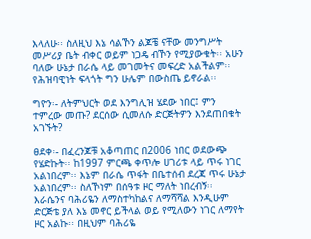እላለሁ፡፡ ስለዚህ እኔ ሳልኾን ልጆቼ ናቸው መንግሥት መሥሪያ ቤት ብቀር ወይም ነጋዴ ብኾን የሚያውቁት፡፡ አሁን ባለው ሁኔታ በራሴ ላይ መገመትና መፍረድ አልችልም፡፡ የሕዝባዊነት ፍላጎት ግን ሁሌም በውስጤ ይኖራል፡፡

ግዮን፡- ለትምህርት ወደ እንግሊዝ ሄደው ነበር፤ ምን ተምረው መጡ? ደርሰው ሲመለሱ ድርጅትዎን እንደጠበቁት አገኙት?

ፀደቀ፡- በፈረንጆቹ አቆጣጠር በ2006 ነበር ወደውጭ የሄድኩት፡፡ ከ1997 ምርጫ ቀጥሎ ሀገሪቱ ላይ ጥሩ ነገር አልነበረም፡፡ እኔም በራሴ ጥፋት በቤተሰብ ደረጃ ጥሩ ሁኔታ አልነበረም፡፡ ስለኾነም በሰዓቱ ዞር ማለት ነበረብኝ፡፡ እራሴንና ባሕሪዬን ለማስተካከልና ለማሻሻል እንዲሁም ድርጅቴ ያለ እኔ መኖር ይችላል ወይ የሚለውን ነገር ለማየት ዞር አልኩ፡፡ በዚህም ባሕሪዬ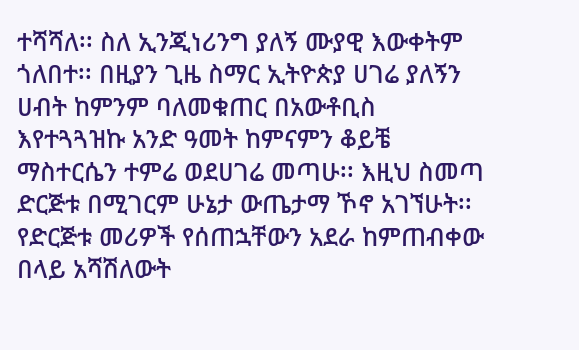ተሻሻለ፡፡ ስለ ኢንጂነሪንግ ያለኝ ሙያዊ እውቀትም ጎለበተ፡፡ በዚያን ጊዜ ስማር ኢትዮጵያ ሀገሬ ያለኝን ሀብት ከምንም ባለመቁጠር በአውቶቢስ እየተጓጓዝኩ አንድ ዓመት ከምናምን ቆይቼ ማስተርሴን ተምሬ ወደሀገሬ መጣሁ፡፡ እዚህ ስመጣ ድርጅቱ በሚገርም ሁኔታ ውጤታማ ኾኖ አገኘሁት፡፡ የድርጅቱ መሪዎች የሰጠኋቸውን አደራ ከምጠብቀው በላይ አሻሽለውት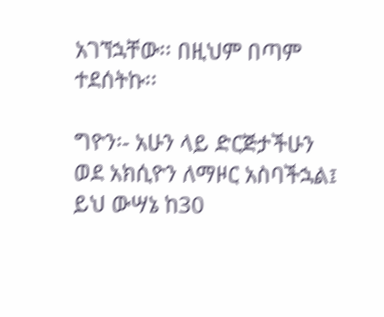አገኘኋቸው፡፡ በዚህም በጣም ተደሰትኩ፡፡

ግዮን፡- አሁን ላይ ድርጅታችሁን ወደ አክሲዮን ለማዞር አስባችኋል፤ ይህ ውሣኔ ከ30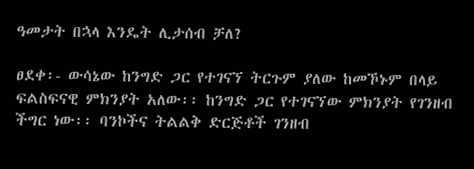ዓመታት በኋላ እንዴት ሊታሰብ ቻለ?

ፀደቀ፡- ውሳኔው ከንግድ ጋር የተገናኘ ትርጉም ያለው ከመኾኑም በላይ ፍልስፍናዊ ምክንያት አለው፡፡ ከንግድ ጋር የተገናኘው ምክንያት የገንዘብ ችግር ነው፡፡ ባንኮችና ትልልቅ ድርጅቶች ገንዘብ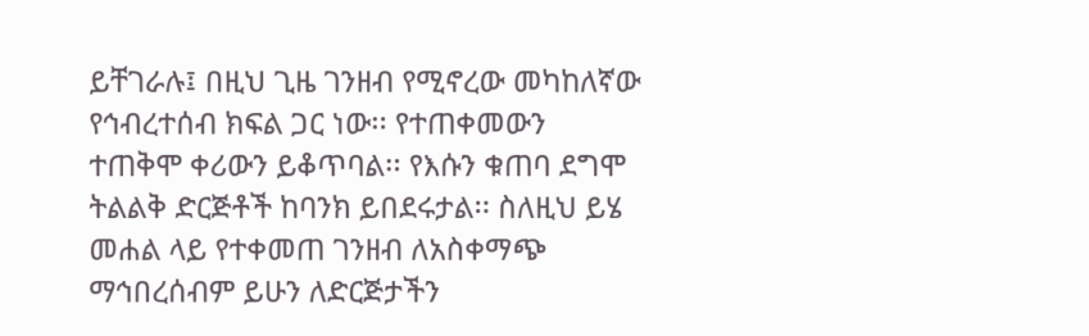ይቸገራሉ፤ በዚህ ጊዜ ገንዘብ የሚኖረው መካከለኛው የኅብረተሰብ ክፍል ጋር ነው፡፡ የተጠቀመውን ተጠቅሞ ቀሪውን ይቆጥባል፡፡ የእሱን ቁጠባ ደግሞ ትልልቅ ድርጅቶች ከባንክ ይበደሩታል፡፡ ስለዚህ ይሄ መሐል ላይ የተቀመጠ ገንዘብ ለአስቀማጭ ማኅበረሰብም ይሁን ለድርጅታችን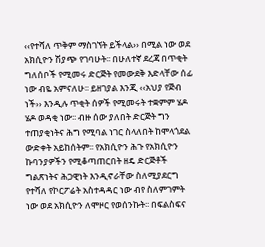‹‹የተሻለ ጥቅም ማስገኘት ይችላል›› በሚል ነው ወደ አክሲዮን ሽያጭ የገባሁት፡፡ በሁለተኛ ደረጃ በጥቂት ግለሰቦች የሚመሩ ድርጅት የመውደቅ እድላቸው ሰፊ ነው ብዬ አምናለሁ፡፡ ይዘገያል እንጂ ‹‹አህያ የጅብ ነች›› እንዲሉ ጥቂት ሰዎች የሚመሩት ተቋምም ሄዶ ሄዶ ወዳቂ ነው፡፡ ብዙ ሰው ያለበት ድርጅት ግን ተጠያቂነትና ሕግ የሚባል ነገር ስላለበት ከሞላጎደል ውድቀት አይከሰትም፡፡ የአክሲዮን ሕጉ የአክሲዮን ኩባንያዎችን የሚቆጣጠርበት ዘዴ ድርጅቶች ግልጽነትና ሕጋዊነት እንዲኖራቸው ስለሚያደርግ የተሻለ የኮርፖሬት አስተዳዳር ነው ብየ ስለምገምት ነው ወደ አክሲዮን ለሞዞር የወሰንኩት፡፡ በፍልስፍና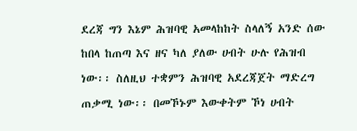ደረጃ ግን እኔም ሕዝባዊ አመላከከት ስላለኝ አንድ ሰው ከበላ ከጠጣ እና ዘና ካለ ያለው ሀብት ሁሉ የሕዝብ ነው፡፡ ስለዚህ ተቋምን ሕዝባዊ አደረጃጀት ማድረግ ጠቃሚ ነው፡፡ በመኾኑም እውቀትም ኾነ ሀብት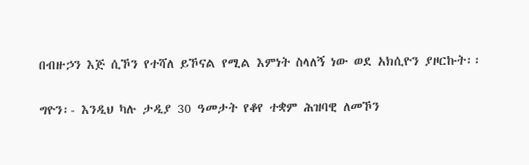በብዙኃን እጅ ሲኾን የተሻለ ይኾናል የሚል እምነት ስላለኝ ነው ወደ አክሲዮን ያዞርኩት፡፡

ግዮን፡- እንዲህ ካሉ ታዲያ 30 ዓመታት የቆየ ተቋም ሕዝባዊ ለመኾን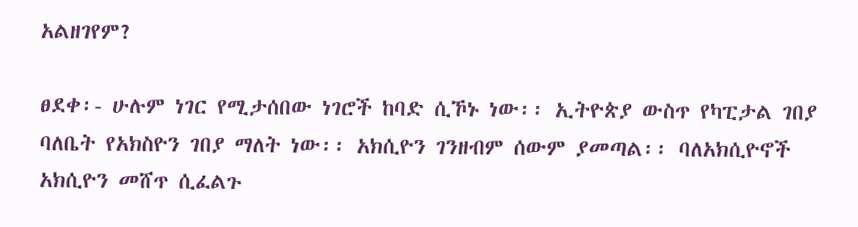አልዘገየም?

ፀደቀ፡- ሁሉም ነገር የሚታሰበው ነገሮች ከባድ ሲኾኑ ነው፡፡ ኢትዮጵያ ውስጥ የካፒታል ገበያ ባለቤት የአክስዮን ገበያ ማለት ነው፡፡ አክሲዮን ገንዘብም ሰውም ያመጣል፡፡ ባለአክሲዮኖች አክሲዮን መሸጥ ሲፈልጉ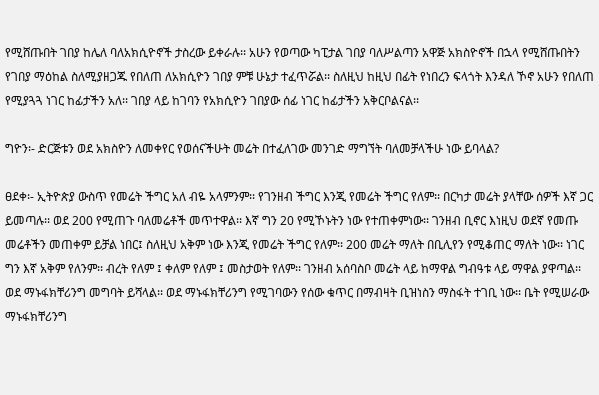የሚሸጡበት ገበያ ከሌለ ባለአክሲዮኖች ታስረው ይቀራሉ፡፡ አሁን የወጣው ካፒታል ገበያ ባለሥልጣን አዋጅ አክስዮኖች በኋላ የሚሸጡበትን የገበያ ማዕከል ስለሚያዘጋጁ የበለጠ ለአክሲዮን ገበያ ምቹ ሁኔታ ተፈጥሯል፡፡ ስለዚህ ከዚህ በፊት የነበረን ፍላጎት እንዳለ ኾኖ አሁን የበለጠ የሚያጓጓ ነገር ከፊታችን አለ፡፡ ገበያ ላይ ከገባን የአክሲዮን ገበያው ሰፊ ነገር ከፊታችን አቅርቦልናል፡፡

ግዮን፡- ድርጅቱን ወደ አክስዮን ለመቀየር የወሰናችሁት መሬት በተፈለገው መንገድ ማግኘት ባለመቻላችሁ ነው ይባላል?

ፀደቀ፡- ኢትዮጵያ ውስጥ የመሬት ችግር አለ ብዬ አላምንም፡፡ የገንዘብ ችግር እንጂ የመሬት ችግር የለም፡፡ በርካታ መሬት ያላቸው ሰዎች እኛ ጋር ይመጣሉ፡፡ ወደ 200 የሚጠጉ ባለመሬቶች መጥተዋል፡፡ እኛ ግን 20 የሚኾኑትን ነው የተጠቀምነው፡፡ ገንዘብ ቢኖር እነዚህ ወደኛ የመጡ መሬቶችን መጠቀም ይቻል ነበር፤ ስለዚህ አቅም ነው እንጂ የመሬት ችግር የለም፡፡ 200 መሬት ማለት በቢሊየን የሚቆጠር ማለት ነው፡፡ ነገር ግን እኛ አቅም የለንም፡፡ ብረት የለም ፤ ቀለም የለም ፤ መስታወት የለም፡፡ ገንዘብ አሰባስቦ መሬት ላይ ከማዋል ግብዓቱ ላይ ማዋል ያዋጣል፡፡ ወደ ማኑፋክቸሪንግ መግባት ይሻላል፡፡ ወደ ማኑፋክቸሪንግ የሚገባውን የሰው ቁጥር በማብዛት ቢዝነስን ማስፋት ተገቢ ነው፡፡ ቤት የሚሠራው ማኑፋክቸሪንግ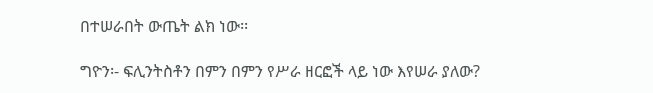በተሠራበት ውጤት ልክ ነው፡፡

ግዮን፡- ፍሊንትስቶን በምን በምን የሥራ ዘርፎች ላይ ነው እየሠራ ያለው?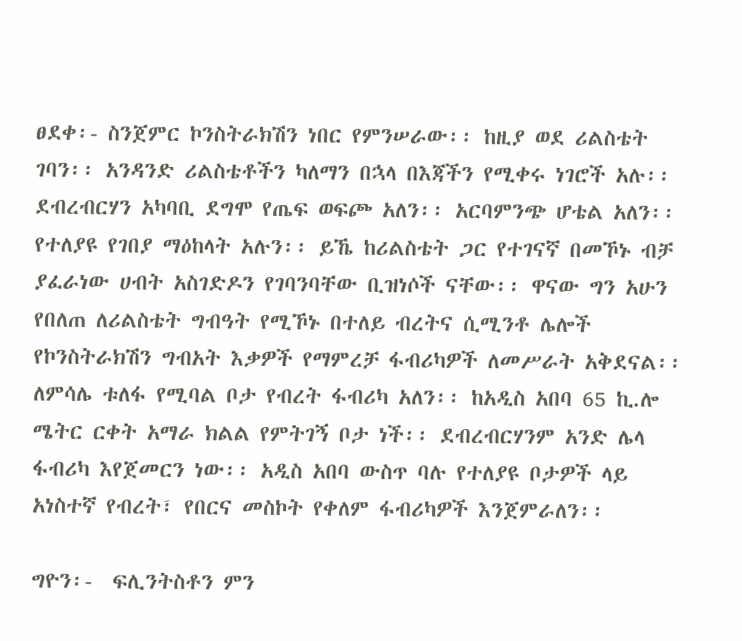ፀደቀ፡- ስንጀምር ኮንስትራክሽን ነበር የምንሠራው፡፡ ከዚያ ወደ ሪልስቴት ገባን፡፡ አንዳንድ ሪልስቴቶችን ካለማን በኋላ በእጃችን የሚቀሩ ነገሮች አሉ፡፡ ደብረብርሃን አካባቢ ደግሞ የጤፍ ወፍጮ አለን፡፡ አርባምንጭ ሆቴል አለን፡፡ የተለያዩ የገበያ ማዕከላት አሉን፡፡ ይኼ ከሪልስቴት ጋር የተገናኛ በመኾኑ ብቻ ያፈራነው ሀብት አስገድዶን የገባንባቸው ቢዝነሶች ናቸው፡፡ ዋናው ግን አሁን የበለጠ ለሪልስቴት ግብዓት የሚኾኑ በተለይ ብረትና ሲሚንቶ ሌሎች የኮንስትራክሽን ግብአት እቃዎች የማምረቻ ፋብሪካዎች ለመሥራት አቅደናል፡፡ ለምሳሌ ቱለፋ የሚባል ቦታ የብረት ፋብሪካ አለን፡፡ ከአዲስ አበባ 65 ኪ.ሎ ሜትር ርቀት አማራ ክልል የምትገኝ ቦታ ነች፡፡ ደብረብርሃንም አንድ ሌላ ፋብሪካ እየጀመርን ነው፡፡ አዲስ አበባ ውስጥ ባሉ የተለያዩ ቦታዎች ላይ አነስተኛ የብረት፣ የበርና መስኮት የቀለም ፋብሪካዎች እንጀምራለን፡፡

ግዮን፡-  ፍሊንትስቶን ምን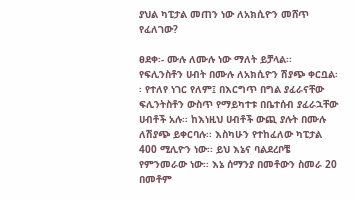ያህል ካፒታል መጠን ነው ለአክሲዮን መሸጥ የፈለገው?

ፀደቀ፡- ሙሉ ለሙሉ ነው ማለት ይቻላል፡፡ የፍሊንስቶን ሀብት በሙሉ ለአክሲዮን ሽያጭ ቀርቧል፡፡ የተለየ ነገር የለም፤ በእርግጥ በግል ያፈራናቸው ፍሊንትስቶን ውስጥ የማይካተቱ በቤተሰብ ያፈራኋቸው ሀብቶች አሉ፡፡ ከእነዚህ ሀብቶች ውጪ ያሉት በሙሉ ለሽያጭ ይቀርባሉ፡፡ እስካሁን የተከፈለው ካፒታል 400 ሚሊዮን ነው፡፡ ይህ እኔና ባልደረቦቼ የምንመራው ነው፡፡ እኔ ሰማንያ በመቶውን ስመራ 20 በመቶም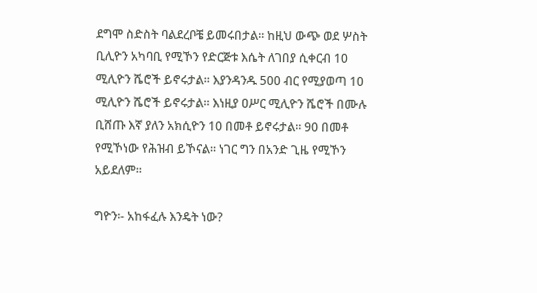ደግሞ ስድስት ባልደረቦቼ ይመሩበታል፡፡ ከዚህ ውጭ ወደ ሦስት ቢሊዮን አካባቢ የሚኾን የድርጅቱ እሴት ለገበያ ሲቀርብ 10 ሚሊዮን ሼሮች ይኖሩታል፡፡ እያንዳንዱ 500 ብር የሚያወጣ 10 ሚሊዮን ሼሮች ይኖሩታል፡፡ እነዚያ ዐሥር ሚሊዮን ሼሮች በሙሉ ቢሸጡ እኛ ያለን አክሲዮን 10 በመቶ ይኖሩታል፡፡ 90 በመቶ የሚኾነው የሕዝብ ይኾናል፡፡ ነገር ግን በአንድ ጊዜ የሚኾን አይደለም፡፡

ግዮን፡- አከፋፈሉ እንዴት ነው?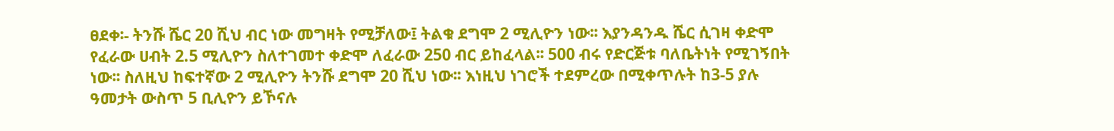ፀደቀ፡- ትንሹ ሼር 20 ሺህ ብር ነው መግዛት የሚቻለው፤ ትልቁ ደግሞ 2 ሚሊዮን ነው፡፡ እያንዳንዱ ሼር ሲገዛ ቀድሞ የፈራው ሀብት 2.5 ሚሊዮን ስለተገመተ ቀድሞ ለፈራው 250 ብር ይከፈላል፡፡ 500 ብሩ የድርጅቱ ባለቤትነት የሚገኝበት ነው፡፡ ስለዚህ ከፍተኛው 2 ሚሊዮን ትንሹ ደግሞ 20 ሺህ ነው፡፡ እነዚህ ነገሮች ተደምረው በሚቀጥሉት ከ3-5 ያሉ ዓመታት ውስጥ 5 ቢሊዮን ይኾናሉ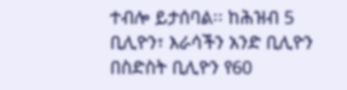ተብሎ ይታሰባል፡፡ ከሕዝብ 5 ቢሊዮን፣ እራሳችን አንድ ቢሊዮን በስድስት ቢሊዮን የ60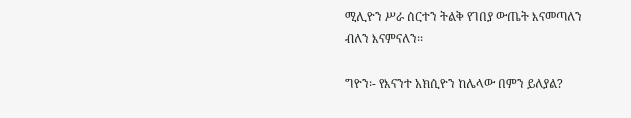ሚሊዮን ሥራ ሰርተን ትልቅ የገበያ ውጤት እናመጣለን ብለን እናምናለን፡፡

ግዮን፡- የእናንተ አክሲዮን ከሌላው በምን ይለያል?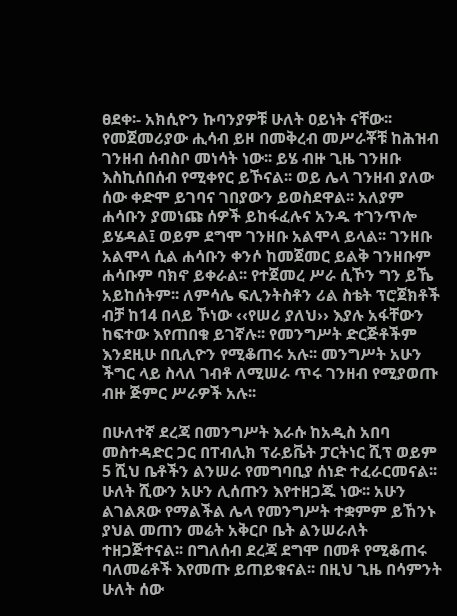ፀደቀ፡- አክሲዮን ኩባንያዎቹ ሁለት ዐይነት ናቸው፡፡ የመጀመሪያው ሒሳብ ይዞ በመቅረብ መሥራቾቹ ከሕዝብ ገንዘብ ሰብስቦ መነሳት ነው፡፡ ይሄ ብዙ ጊዜ ገንዘቡ እስኪሰበሰብ የሚቀየር ይኾናል፡፡ ወይ ሌላ ገንዘብ ያለው ሰው ቀድሞ ይገባና ገበያውን ይወስደዋል፡፡ አለያም ሐሳቡን ያመነጩ ሰዎች ይከፋፈሉና አንዱ ተገንጥሎ ይሄዳል፤ ወይም ደግሞ ገንዘቡ አልሞላ ይላል፡፡ ገንዘቡ አልሞላ ሲል ሐሳቡን ቀንሶ ከመጀመር ይልቅ ገንዘቡም ሐሳቡም ባክኖ ይቀራል፡፡ የተጀመረ ሥራ ሲኾን ግን ይኼ አይከሰትም፡፡ ለምሳሌ ፍሊንትስቶን ሪል ስቴት ፕሮጀክቶች ብቻ ከ14 በላይ ኾነው ‹‹የሠሪ ያለህ›› እያሉ አፋቸውን ከፍተው እየጠበቁ ይገኛሉ፡፡ የመንግሥት ድርጅቶችም እንደዚሁ በቢሊዮን የሚቆጠሩ አሉ፡፡ መንግሥት አሁን ችግር ላይ ስላለ ገብቶ ለሚሠራ ጥሩ ገንዘብ የሚያወጡ ብዙ ጅምር ሥራዎች አሉ፡፡

በሁለተኛ ደረጃ በመንግሥት እራሱ ከአዲስ አበባ መስተዳድር ጋር በፐብሊክ ፕራይቬት ፓርትነር ሺፕ ወይም 5 ሺህ ቤቶችን ልንሠራ የመግባቢያ ሰነድ ተፈራርመናል፡፡ ሁለት ሺውን አሁን ሊሰጡን እየተዘጋጁ ነው፡፡ አሁን ልገልጸው የማልችል ሌላ የመንግሥት ተቋምም ይኸንኑ ያህል መጠን መሬት አቅርቦ ቤት ልንሠራለት ተዘጋጅተናል፡፡ በግለሰብ ደረጃ ደግሞ በመቶ የሚቆጠሩ ባለመሬቶች እየመጡ ይጠይቁናል፡፡ በዚህ ጊዜ በሳምንት ሁለት ሰው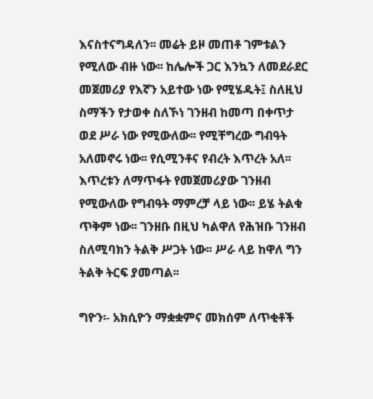እናስተናግዳለን፡፡ መሬት ይዞ መጠቶ ገምቱልን የሚለው ብዙ ነው፡፡ ከሌሎች ጋር እንኳን ለመደራደር መጀመሪያ የእኛን አይተው ነው የሚሄዱት፤ ስለዚህ ስማችን የታወቀ ስለኾነ ገንዘብ ከመጣ በቀጥታ ወደ ሥራ ነው የሚውለው፡፡ የሚቸግረው ግብዓት አለመኖሩ ነው፡፡ የሲሚንቶና የብረት እጥረት አለ፡፡ እጥረቱን ለማጥፋት የመጀመሪያው ገንዘብ የሚውለው የግብዓት ማምረቻ ላይ ነው፡፡ ይሄ ትልቁ ጥቅም ነው፡፡ ገንዘቡ በዚህ ካልዋለ የሕዝቡ ገንዘብ ስለሚባክን ትልቅ ሥጋት ነው፡፡ ሥራ ላይ ከዋለ ግን ትልቅ ትርፍ ያመጣል፡፡

ግዮን፡- አክሲዮን ማቋቋምና መክሰም ለጥቂቶች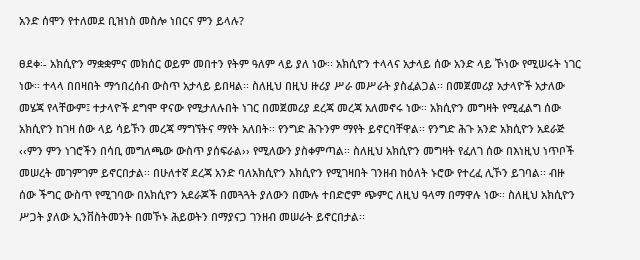አንድ ሰሞን የተለመደ ቢዝነስ መስሎ ነበርና ምን ይላሉ?

ፀደቀ፡- አክሲዮን ማቋቋምና መክሰር ወይም መበተን የትም ዓለም ላይ ያለ ነው፡፡ አክሲዮን ተላላና አታላይ ሰው አንድ ላይ ኾነው የሚሠሩት ነገር ነው፡፡ ተላላ በበዛበት ማኅበረሰብ ውስጥ አታላይ ይበዛል፡፡ ስለዚህ በዚህ ዙሪያ ሥራ መሥራት ያስፈልጋል፡፡ በመጀመሪያ አታላዮች አታለው መሄጃ የላቸውም፤ ተታላዮች ደግሞ ዋናው የሚታለሉበት ነገር በመጀመሪያ ደረጃ መረጃ አለመኖሩ ነው፡፡ አክሲዮን መግዛት የሚፈልግ ሰው አክሲዮን ከገዛ ሰው ላይ ሳይኾን መረጃ ማግኘትና ማየት አለበት፡፡ የንግድ ሕጉንም ማየት ይኖርባቸዋል፡፡ የንግድ ሕጉ አንድ አክሲዮን አደራጅ ‹‹ምን ምን ነገሮችን በሳቢ መግለጫው ውስጥ ያሰፍራል›› የሚለውን ያስቀምጣል፡፡ ስለዚህ አክሲዮን መግዛት የፈለገ ሰው በእነዚህ ነጥቦች መሠረት መገምገም ይኖርበታል፡፡ በሁለተኛ ደረጃ አንድ ባለአክሲዮን አክሲዮን የሚገዛበት ገንዘብ ከዕለት ኑሮው የተረፈ ሊኾን ይገባል፡፡ ብዙ ሰው ችግር ውስጥ የሚገባው በአክሲዮን አደራጆች በመጓጓት ያለውን በሙሉ ተበድሮም ጭምር ለዚህ ዓላማ በማዋሉ ነው፡፡ ስለዚህ አክሲዮን ሥጋት ያለው ኢንቨስትመንት በመኾኑ ሕይወትን በማያናጋ ገንዘብ መሠራት ይኖርበታል፡፡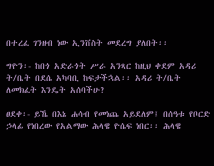በተረፈ ገንዘብ ነው ኢንቨስት መደረግ ያለበት፡፡

ግዮን፡- ከበጎ አድራጎት ሥራ አንጻር ከዚህ ቀደም አዳሪ ት/ቤት በደሴ አካባቢ ከፍታችኋል፡፡ አዳሪ ት/ቤት ለመክፈት እንዴት አሰባችሁ?

ፀደቀ፡- ይኼ በእኔ ሐሳብ የመነጨ አይደለም፤ በሰዓቱ የቦርድ ኃላፊ የነበረው የአልማው ሕላዌ ዮሴፍ ነበር፡፡ ሕላዌ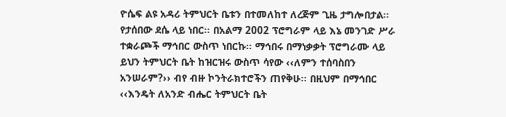ዮሴፍ ልዩ አዳሪ ትምህርት ቤቱን በተመለከተ ለረጅም ጊዜ ታግሎበታል፡፡ የታሰበው ደሴ ላይ ነበር፡፡ በአልማ 2002 ፕሮግራም ላይ እኔ መንገድ ሥራ ተቋራጮች ማኅበር ውስጥ ነበርኩ፡፡ ማኅበሩ በማነቃቃት ፕሮግራሙ ላይ ይህን ትምህርት ቤት ከዝርዝሩ ውስጥ ሳየው ‹‹ለምን ተሰባስበን አንሠራም?›› ብየ ብዙ ኮንትራክተሮችን ጠየቅሁ፡፡ በዚህም በማኅበር ‹‹እንዴት ለአንድ ብሔር ትምህርት ቤት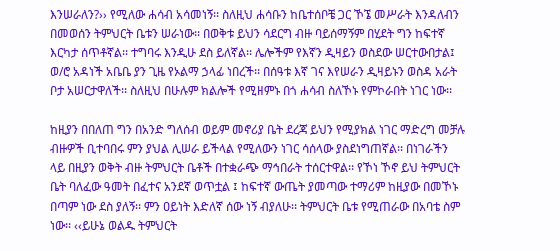እንሠራለን?›› የሚለው ሐሳብ አሳመነኝ፡፡ ስለዚህ ሐሳቡን ከቤተሰቦቼ ጋር ኾኜ መሥራት እንዳለብን በመወሰን ትምህርት ቤቱን ሠራነው፡፡ በወቅቱ ይህን ሳደርግ ብዙ ባይሰማኝም በሂደት ግን ከፍተኛ እርካታ ሰጥቶኛል፡፡ ተግባሩ እንዲሁ ደስ ይለኛል፡፡ ሌሎችም የእኛን ዲዛይን ወስደው ሠርተውበታል፤ ወ/ሮ አዳነች አቤቤ ያን ጊዜ የኦልማ ኃላፊ ነበረች፡፡ በሰዓቱ እኛ ገና እየሠራን ዲዛይኑን ወስዳ አራት ቦታ አሠርታዋለች፡፡ ስለዚህ በሁሉም ክልሎች የሚዘምኑ በጎ ሐሳብ ስለኾኑ የምኮራበት ነገር ነው፡፡

ከዚያን በበለጠ ግን በአንድ ግለሰብ ወይም መኖሪያ ቤት ደረጃ ይህን የሚያክል ነገር ማድረግ መቻሉ ብዙዎች ቢተባበሩ ምን ያህል ሊሠራ ይችላል የሚለውን ነገር ሳሰላው ያስደነግጠኛል፡፡ በነገራችን ላይ በዚያን ወቅት ብዙ ትምህርት ቤቶች በተቋራጭ ማኅበራት ተሰርተዋል፡፡ የኾነ ኾኖ ይህ ትምህርት ቤት ባለፈው ዓመት በፈተና አንደኛ ወጥቷል ፤ ከፍተኛ ውጤት ያመጣው ተማሪም ከዚያው በመኾኑ በጣም ነው ደስ ያለኝ፡፡ ምን ዐይነት እድለኛ ሰው ነኝ ብያለሁ፡፡ ትምህርት ቤቱ የሚጠራው በአባቴ ስም ነው፡፡ ‹‹ይሁኔ ወልዱ ትምህርት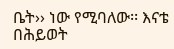ቤት›› ነው የሚባለው፡፡ እናቴ በሕይወት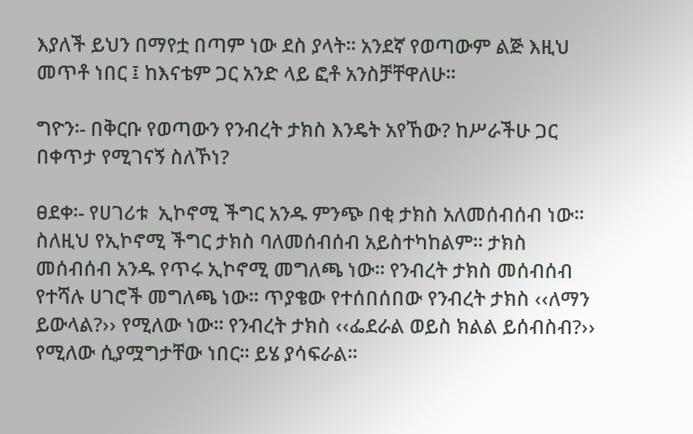እያለች ይህን በማየቷ በጣም ነው ደስ ያላት፡፡ አንደኛ የወጣውም ልጅ እዚህ መጥቶ ነበር ፤ ከእናቴም ጋር አንድ ላይ ፎቶ አንስቻቸዋለሁ፡፡

ግዮን፡- በቅርቡ የወጣውን የንብረት ታክስ እንዴት አየኸው? ከሥራችሁ ጋር በቀጥታ የሚገናኝ ስለኾነ?

ፀደቀ፡- የሀገሪቱ  ኢኮኖሚ ችግር አንዱ ምንጭ በቂ ታክስ አለመሰብሰብ ነው፡፡ ስለዚህ የኢኮኖሚ ችግር ታክስ ባለመሰብሰብ አይስተካከልም፡፡ ታክስ መሰብሰብ አንዱ የጥሩ ኢኮኖሚ መግለጫ ነው፡፡ የንብረት ታክስ መሰብሰብ የተሻሉ ሀገሮች መግለጫ ነው፡፡ ጥያቄው የተሰበሰበው የንብረት ታክስ ‹‹ለማን ይውላል?›› የሚለው ነው፡፡ የንብረት ታክስ ‹‹ፌደራል ወይስ ክልል ይሰብስብ?›› የሚለው ሲያሟግታቸው ነበር፡፡ ይሄ ያሳፍራል፡፡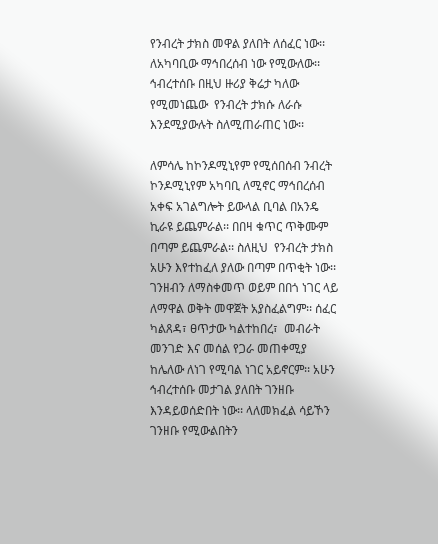የንብረት ታክስ መዋል ያለበት ለሰፈር ነው፡፡ ለአካባቢው ማኅበረሰብ ነው የሚውለው፡፡ ኅብረተሰቡ በዚህ ዙሪያ ቅሬታ ካለው የሚመነጨው  የንብረት ታክሱ ለራሱ እንደሚያውሉት ስለሚጠራጠር ነው፡፡

ለምሳሌ ከኮንዶሚኒየም የሚሰበሰብ ንብረት ኮንዶሚኒየም አካባቢ ለሚኖር ማኅበረሰብ አቀፍ አገልግሎት ይውላል ቢባል በአንዴ ኪራዩ ይጨምራል፡፡ በበዛ ቁጥር ጥቅሙም በጣም ይጨምራል፡፡ ስለዚህ  የንብረት ታክስ አሁን እየተከፈለ ያለው በጣም በጥቂት ነው፡፡ ገንዘብን ለማስቀመጥ ወይም በበጎ ነገር ላይ ለማዋል ወቅት መዋጀት አያስፈልግም፡፡ ሰፈር ካልጸዳ፣ ፀጥታው ካልተከበረ፣  መብራት መንገድ እና መሰል የጋራ መጠቀሚያ ከሌለው ለነገ የሚባል ነገር አይኖርም፡፡ አሁን ኅብረተሰቡ መታገል ያለበት ገንዘቡ እንዳይወሰድበት ነው፡፡ ላለመክፈል ሳይኾን ገንዘቡ የሚውልበትን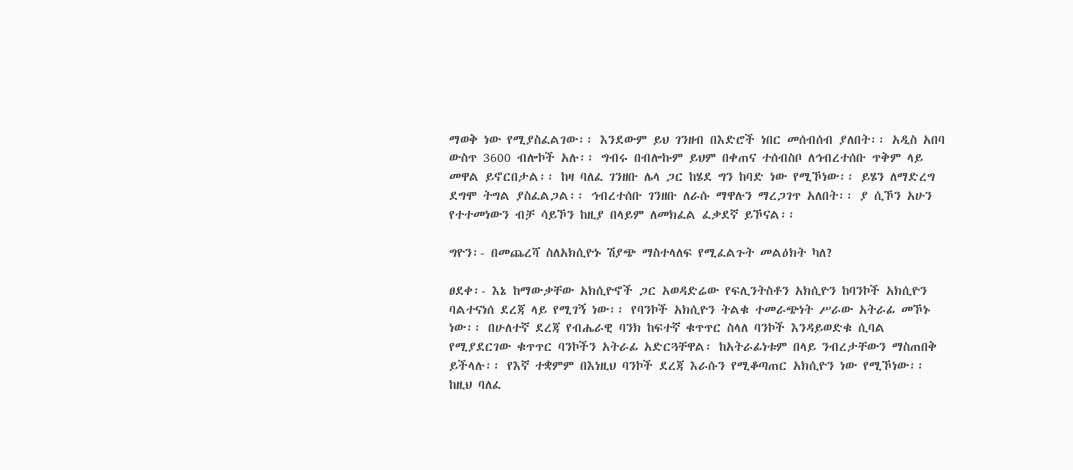ማወቅ ነው የሚያስፈልገው፡፡ እንደውም ይህ ገንዘብ በእድሮች ነበር መሰብሰብ ያለበት፡፡ አዲስ አበባ ውስጥ 3600 ብሎኮች አሉ፡፡ ግብሩ በብሎኩም ይህም በቀጠና ተሰብስቦ ለኅብረተሰቡ ጥቅም ላይ መዋል ይኖርበታል፡፡ ከዛ ባለፈ ገንዘቡ ሌላ ጋር ከሄደ ግን ከባድ ነው የሚኾነው፡፡ ይሄን ለማድረግ ደግሞ ትግል ያስፈልጋል፡፡ ኅብረተሰቡ ገንዘቡ ለራሱ ማዋሉን ማረጋገጥ አለበት፡፡ ያ ሲኾን አሁን የተተመነውን ብቻ ሳይኾን ከዚያ በላይም ለመክፈል ፈቃደኛ ይኾናል፡፡

ግዮን፡- በመጨረሻ ስለአክሲዮኑ ሽያጭ ማስተላለፍ የሚፈልጉት መልዕክት ካለ?

ፀደቀ፡- እኔ ከማውቃቸው አክሲዮኖች ጋር አወዳድሬው የፍሊንትስቶን አክሲዮን ከባንኮች አክሲዮን ባልተናነሰ ደረጃ ላይ የሚገኝ ነው፡፡ የባንኮች አክሲዮን ትልቁ ተመራጭነት ሥራው አትራፊ መኾኑ ነው፡፡ በሁለተኛ ደረጃ የብሔራዊ ባንክ ከፍተኛ ቁጥጥር ስላለ ባንኮች እንዳይወድቁ ሲባል የሚያደርገው ቁጥጥር ባንኮችን አትራፊ አድርጓቸዋል፡ ከአትራፊነቱም በላይ ንብረታቸውን ማስጠበቅ ይችላሉ፡፡ የእኛ ተቋምም በእነዚህ ባንኮች ደረጃ እራሱን የሚቆጣጠር አክሲዮን ነው የሚኾነው፡፡ ከዚህ ባለፈ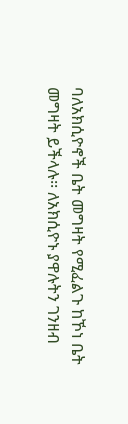ባለአክሲዮኖች ቤት መግዛት የሚፈልጉ ከኾነ ቤት መግዛት ይችላሉ፡፡ ለአክሲዮኑ ያዋሉትን ገንዘብ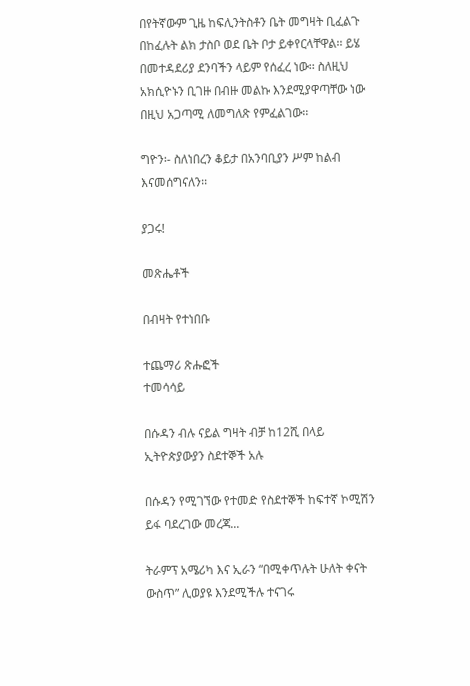በየትኛውም ጊዜ ከፍሊንትስቶን ቤት መግዛት ቢፈልጉ በከፈሉት ልክ ታስቦ ወደ ቤት ቦታ ይቀየርላቸዋል፡፡ ይሄ በመተዳደሪያ ደንባችን ላይም የሰፈረ ነው፡፡ ስለዚህ አክሲዮኑን ቢገዙ በብዙ መልኩ እንደሚያዋጣቸው ነው በዚህ አጋጣሚ ለመግለጽ የምፈልገው፡፡

ግዮን፡- ስለነበረን ቆይታ በአንባቢያን ሥም ከልብ እናመሰግናለን፡፡

ያጋሩ!

መጽሔቶች

በብዛት የተነበቡ

ተጨማሪ ጽሑፎች
ተመሳሳይ

በሱዳን ብሉ ናይል ግዛት ብቻ ከ12ሺ በላይ ኢትዮጵያውያን ስደተኞች አሉ

በሱዳን የሚገኘው የተመድ የስደተኞች ከፍተኛ ኮሚሽን ይፋ ባደረገው መረጃ...

ትራምፕ አሜሪካ እና ኢራን “በሚቀጥሉት ሁለት ቀናት ውስጥ” ሊወያዩ እንደሚችሉ ተናገሩ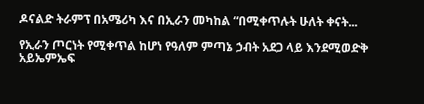ዶናልድ ትራምፕ በአሜሪካ እና በኢራን መካከል “በሚቀጥሉት ሁለት ቀናት...

የኢራን ጦርነት የሚቀጥል ከሆነ የዓለም ምጣኔ ኃብት አደጋ ላይ እንደሚወድቅ አይኤምኤፍ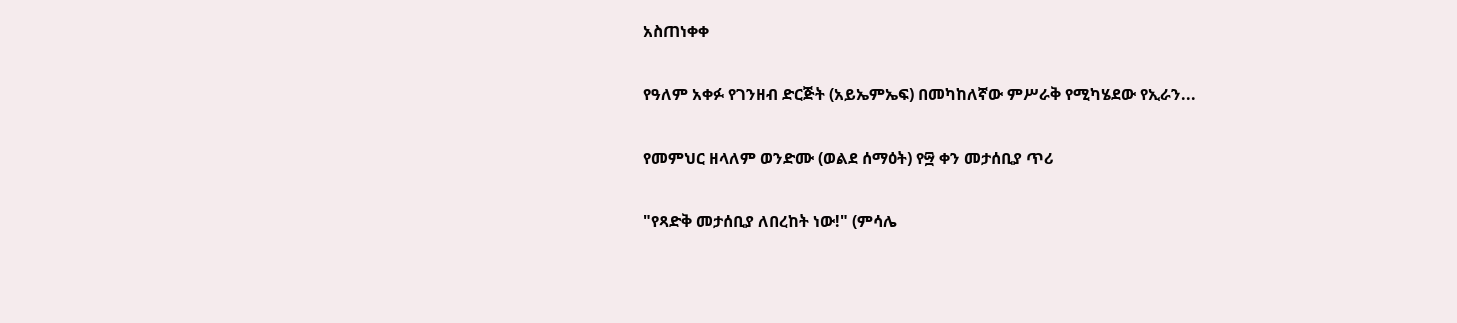አስጠነቀቀ

የዓለም አቀፉ የገንዘብ ድርጅት (አይኤምኤፍ) በመካከለኛው ምሥራቅ የሚካሄደው የኢራን...

የመምህር ዘላለም ወንድሙ (ወልደ ሰማዕት) የ፵ ቀን መታሰቢያ ጥሪ

"የጻድቅ መታሰቢያ ለበረከት ነው!" (ምሳሌ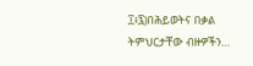፲፥፯)በሕይወትና በቃል ትምህርታቸው ብዙዎችን...